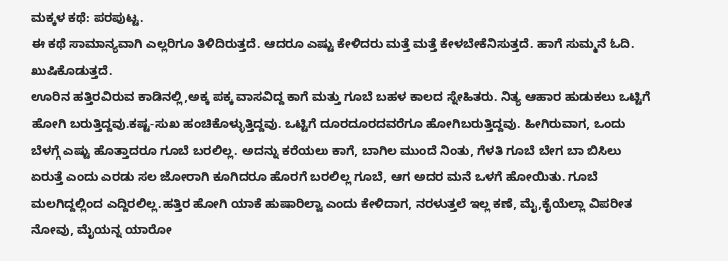ಮಕ್ಕಳ ಕಥೆ: ಪರಪುಟ್ಟ.
ಈ ಕಥೆ ಸಾಮಾನ್ಯವಾಗಿ ಎಲ್ಲರಿಗೂ ತಿಳಿದಿರುತ್ತದೆ. ಆದರೂ ಎಷ್ಟು ಕೇಳಿದರು ಮತ್ತೆ ಮತ್ತೆ ಕೇಳಬೇಕೆನಿಸುತ್ತದೆ. ಹಾಗೆ ಸುಮ್ಮನೆ ಓದಿ. ಖುಷಿಕೊಡುತ್ತದೆ.
ಊರಿನ ಹತ್ತಿರವಿರುವ ಕಾಡಿನಲ್ಲಿ,ಅಕ್ಕ ಪಕ್ಕ ವಾಸವಿದ್ದ ಕಾಗೆ ಮತ್ತು ಗೂಬೆ ಬಹಳ ಕಾಲದ ಸ್ನೇಹಿತರು. ನಿತ್ಯ ಆಹಾರ ಹುಡುಕಲು ಒಟ್ಟಿಗೆ ಹೋಗಿ ಬರುತ್ತಿದ್ದವು.ಕಷ್ಟ-ಸುಖ ಹಂಚಿಕೊಳ್ಳುತ್ತಿದ್ದವು. ಒಟ್ಟಿಗೆ ದೂರದೂರದವರೆಗೂ ಹೋಗಿಬರುತ್ತಿದ್ದವು. ಹೀಗಿರುವಾಗ, ಒಂದು ಬೆಳಗ್ಗೆ ಎಷ್ಟು ಹೊತ್ತಾದರೂ ಗೂಬೆ ಬರಲಿಲ್ಲ. ಅದನ್ನು ಕರೆಯಲು ಕಾಗೆ, ಬಾಗಿಲ ಮುಂದೆ ನಿಂತು, ಗೆಳತಿ ಗೂಬೆ ಬೇಗ ಬಾ ಬಿಸಿಲು ಏರುತ್ತೆ ಎಂದು ಎರಡು ಸಲ ಜೋರಾಗಿ ಕೂಗಿದರೂ ಹೊರಗೆ ಬರಲಿಲ್ಲ ಗೂಬೆ, ಆಗ ಅದರ ಮನೆ ಒಳಗೆ ಹೋಯಿತು. ಗೂಬೆ ಮಲಗಿದ್ದಲ್ಲಿಂದ ಎದ್ದಿರಲಿಲ್ಲ.ಹತ್ತಿರ ಹೋಗಿ ಯಾಕೆ ಹುಷಾರಿಲ್ವಾ ಎಂದು ಕೇಳಿದಾಗ, ನರಳುತ್ತಲೆ ಇಲ್ಲ ಕಣೆ, ಮೈ,ಕೈಯೆಲ್ಲಾ ವಿಪರೀತ ನೋವು, ಮೈಯನ್ನ ಯಾರೋ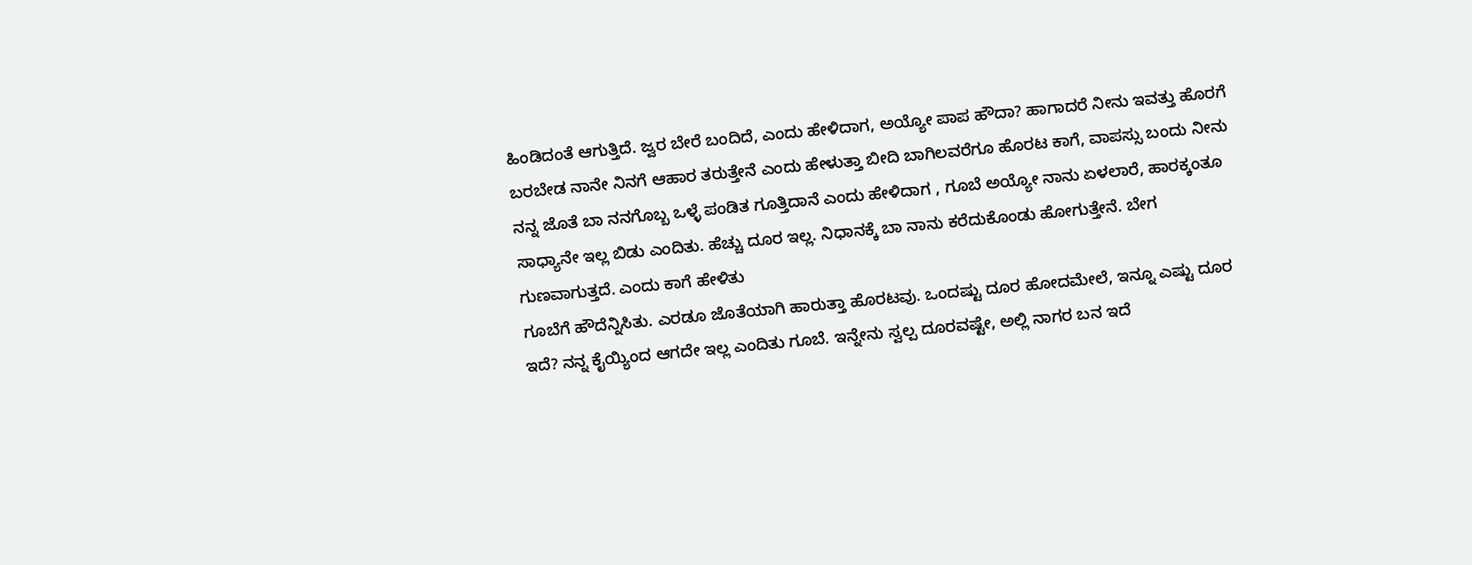ಹಿಂಡಿದಂತೆ ಆಗುತ್ತಿದೆ. ಜ್ವರ ಬೇರೆ ಬಂದಿದೆ, ಎಂದು ಹೇಳಿದಾಗ, ಅಯ್ಯೋ ಪಾಪ ಹೌದಾ? ಹಾಗಾದರೆ ನೀನು ಇವತ್ತು ಹೊರಗೆ ಬರಬೇಡ ನಾನೇ ನಿನಗೆ ಆಹಾರ ತರುತ್ತೇನೆ ಎಂದು ಹೇಳುತ್ತಾ ಬೀದಿ ಬಾಗಿಲವರೆಗೂ ಹೊರಟ ಕಾಗೆ, ವಾಪಸ್ಸು ಬಂದು ನೀನು ನನ್ನ ಜೊತೆ ಬಾ ನನಗೊಬ್ಬ ಒಳ್ಳೆ ಪಂಡಿತ ಗೂತ್ತಿದಾನೆ ಎಂದು ಹೇಳಿದಾಗ , ಗೂಬೆ ಅಯ್ಯೋ ನಾನು ಏಳಲಾರೆ, ಹಾರಕ್ಕಂತೂ ಸಾಧ್ಯಾನೇ ಇಲ್ಲ ಬಿಡು ಎಂದಿತು. ಹೆಚ್ಚು ದೂರ ಇಲ್ಲ. ನಿಧಾನಕ್ಕೆ ಬಾ ನಾನು ಕರೆದುಕೊಂಡು ಹೋಗುತ್ತೇನೆ. ಬೇಗ ಗುಣವಾಗುತ್ತದೆ. ಎಂದು ಕಾಗೆ ಹೇಳಿತು
ಗೂಬೆಗೆ ಹೌದೆನ್ನಿಸಿತು. ಎರಡೂ ಜೊತೆಯಾಗಿ ಹಾರುತ್ತಾ ಹೊರಟವು. ಒಂದಷ್ಟು ದೂರ ಹೋದಮೇಲೆ, ಇನ್ನೂ ಎಷ್ಟು ದೂರ ಇದೆ? ನನ್ನ ಕೈಯ್ಯಿಂದ ಆಗದೇ ಇಲ್ಲ ಎಂದಿತು ಗೂಬೆ. ಇನ್ನೇನು ಸ್ವಲ್ಪ ದೂರವಷ್ಟೇ, ಅಲ್ಲಿ ನಾಗರ ಬನ ಇದೆ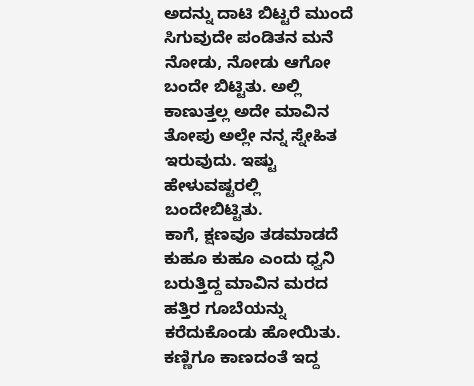ಅದನ್ನು ದಾಟಿ ಬಿಟ್ಟರೆ ಮುಂದೆ ಸಿಗುವುದೇ ಪಂಡಿತನ ಮನೆ ನೋಡು, ನೋಡು ಆಗೋ ಬಂದೇ ಬಿಟ್ಟಿತು. ಅಲ್ಲಿ ಕಾಣುತ್ತಲ್ಲ ಅದೇ ಮಾವಿನ ತೋಪು ಅಲ್ಲೇ ನನ್ನ ಸ್ನೇಹಿತ ಇರುವುದು. ಇಷ್ಟು ಹೇಳುವಷ್ಟರಲ್ಲಿ ಬಂದೇಬಿಟ್ಟಿತು.
ಕಾಗೆ, ಕ್ಷಣವೂ ತಡಮಾಡದೆ ಕುಹೂ ಕುಹೂ ಎಂದು ಧ್ವನಿ ಬರುತ್ತಿದ್ದ ಮಾವಿನ ಮರದ ಹತ್ತಿರ ಗೂಬೆಯನ್ನು ಕರೆದುಕೊಂಡು ಹೋಯಿತು. ಕಣ್ಣಿಗೂ ಕಾಣದಂತೆ ಇದ್ದ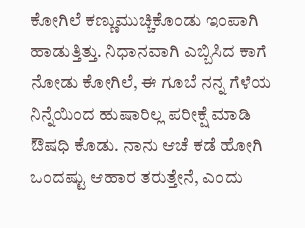ಕೋಗಿಲೆ ಕಣ್ಣುಮುಚ್ಚಿಕೊಂಡು ಇಂಪಾಗಿ ಹಾಡುತ್ತಿತ್ತು. ನಿಧಾನವಾಗಿ ಎಬ್ಬಿಸಿದ ಕಾಗೆ ನೋಡು ಕೋಗಿಲೆ, ಈ ಗೂಬೆ ನನ್ನ ಗೆಳೆಯ ನಿನ್ನೆಯಿಂದ ಹುಷಾರಿಲ್ಲ ಪರೀಕ್ಷೆ ಮಾಡಿ ಔಷಧಿ ಕೊಡು. ನಾನು ಆಚೆ ಕಡೆ ಹೋಗಿ ಒಂದಷ್ಟು ಆಹಾರ ತರುತ್ತೇನೆ, ಎಂದು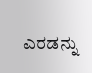ಎರಡನ್ನು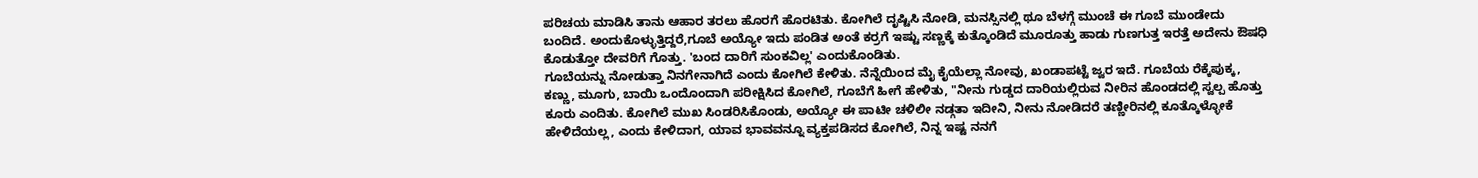ಪರಿಚಯ ಮಾಡಿಸಿ ತಾನು ಆಹಾರ ತರಲು ಹೊರಗೆ ಹೊರಟಿತು. ಕೋಗಿಲೆ ದೃಷ್ಟಿಸಿ ನೋಡಿ, ಮನಸ್ಸಿನಲ್ಲಿ ಥೂ ಬೆಳಗ್ಗೆ ಮುಂಚೆ ಈ ಗೂಬೆ ಮುಂಡೇದು ಬಂದಿದೆ. ಅಂದುಕೊಳ್ಳುತ್ತಿದ್ದರೆ,ಗೂಬೆ ಅಯ್ಯೋ ಇದು ಪಂಡಿತ ಅಂತೆ ಕರ್ರಗೆ ಇಷ್ಟು ಸಣ್ಣಕ್ಕೆ ಕುತ್ಕೊಂಡಿದೆ ಮೂರೂತ್ತು ಹಾಡು ಗುಣಗುತ್ತ ಇರತ್ತೆ ಅದೇನು ಔಷಧಿ ಕೊಡುತ್ತೋ ದೇವರಿಗೆ ಗೊತ್ತು. 'ಬಂದ ದಾರಿಗೆ ಸುಂಕವಿಲ್ಲ' ಎಂದುಕೊಂಡಿತು.
ಗೂಬೆಯನ್ನು ನೋಡುತ್ತಾ ನಿನಗೇನಾಗಿದೆ ಎಂದು ಕೋಗಿಲೆ ಕೇಳಿತು. ನೆನ್ನೆಯಿಂದ ಮೈ ಕೈಯೆಲ್ಲಾ ನೋವು, ಖಂಡಾಪಟ್ಟೆ ಜ್ವರ ಇದೆ. ಗೂಬೆಯ ರೆಕ್ಕೆಪುಕ್ಕ, ಕಣ್ಣು, ಮೂಗು, ಬಾಯಿ ಒಂದೊಂದಾಗಿ ಪರೀಕ್ಷಿಸಿದ ಕೋಗಿಲೆ, ಗೂಬೆಗೆ ಹೀಗೆ ಹೇಳಿತು, "ನೀನು ಗುಡ್ಡದ ದಾರಿಯಲ್ಲಿರುವ ನೀರಿನ ಹೊಂಡದಲ್ಲಿ ಸ್ವಲ್ಪ ಹೊತ್ತು ಕೂರು ಎಂದಿತು. ಕೋಗಿಲೆ ಮುಖ ಸಿಂಡರಿಸಿಕೊಂಡು, ಅಯ್ಯೋ ಈ ಪಾಟೀ ಚಳಿಲೀ ನಡ್ಗತಾ ಇದೀನಿ, ನೀನು ನೋಡಿದರೆ ತಣ್ಣೀರಿನಲ್ಲಿ ಕೂತ್ಕೊಳ್ಳೋಕೆ ಹೇಳಿದೆಯಲ್ಲ, ಎಂದು ಕೇಳಿದಾಗ, ಯಾವ ಭಾವವನ್ನೂ ವ್ಯಕ್ತಪಡಿಸದ ಕೋಗಿಲೆ, ನಿನ್ನ ಇಷ್ಟ ನನಗೆ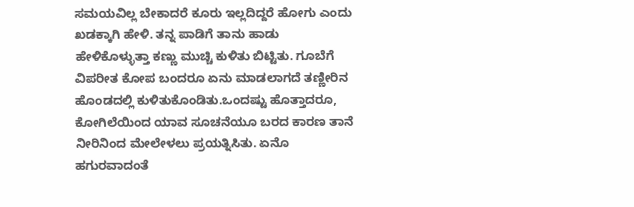ಸಮಯವಿಲ್ಲ ಬೇಕಾದರೆ ಕೂರು ಇಲ್ಲದಿದ್ದರೆ ಹೋಗು ಎಂದು ಖಡಕ್ಕಾಗಿ ಹೇಳಿ. ತನ್ನ ಪಾಡಿಗೆ ತಾನು ಹಾಡು ಹೇಳಿಕೊಳ್ಳುತ್ತಾ ಕಣ್ಣು ಮುಚ್ಚಿ ಕುಳಿತು ಬಿಟ್ಟಿತು. ಗೂಬೆಗೆ ವಿಪರೀತ ಕೋಪ ಬಂದರೂ ಏನು ಮಾಡಲಾಗದೆ ತಣ್ಣೀರಿನ ಹೊಂಡದಲ್ಲಿ ಕುಳಿತುಕೊಂಡಿತು.ಒಂದಷ್ಟು ಹೊತ್ತಾದರೂ, ಕೋಗಿಲೆಯಿಂದ ಯಾವ ಸೂಚನೆಯೂ ಬರದ ಕಾರಣ ತಾನೆ ನೀರಿನಿಂದ ಮೇಲೇಳಲು ಪ್ರಯತ್ನಿಸಿತು. ಏನೊ ಹಗುರವಾದಂತೆ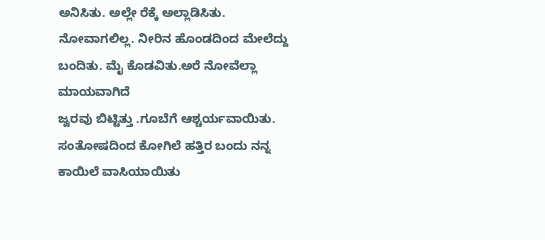ಅನಿಸಿತು. ಅಲ್ಲೇ ರೆಕ್ಕೆ ಅಲ್ಲಾಡಿಸಿತು. ನೋವಾಗಲಿಲ್ಲ. ನೀರಿನ ಹೊಂಡದಿಂದ ಮೇಲೆದ್ದು ಬಂದಿತು. ಮೈ ಕೊಡವಿತು.ಅರೆ ನೋವೆಲ್ಲಾ ಮಾಯವಾಗಿದೆ
ಜ್ವರವು ಬಿಟ್ಟಿತ್ತು .ಗೂಬೆಗೆ ಆಶ್ಚರ್ಯವಾಯಿತು. ಸಂತೋಷದಿಂದ ಕೋಗಿಲೆ ಹತ್ತಿರ ಬಂದು ನನ್ನ ಕಾಯಿಲೆ ವಾಸಿಯಾಯಿತು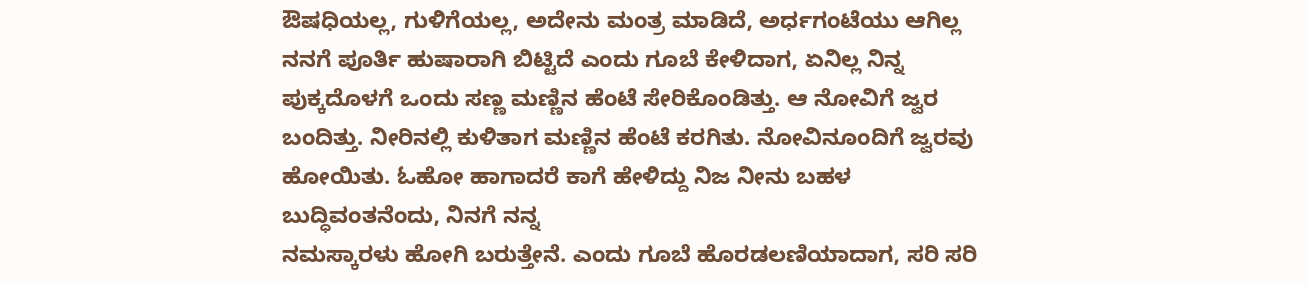ಔಷಧಿಯಲ್ಲ, ಗುಳಿಗೆಯಲ್ಲ, ಅದೇನು ಮಂತ್ರ ಮಾಡಿದೆ, ಅರ್ಧಗಂಟೆಯು ಆಗಿಲ್ಲ ನನಗೆ ಪೂರ್ತಿ ಹುಷಾರಾಗಿ ಬಿಟ್ಟಿದೆ ಎಂದು ಗೂಬೆ ಕೇಳಿದಾಗ, ಏನಿಲ್ಲ ನಿನ್ನ ಪುಕ್ಕದೊಳಗೆ ಒಂದು ಸಣ್ಣ ಮಣ್ಣಿನ ಹೆಂಟೆ ಸೇರಿಕೊಂಡಿತ್ತು. ಆ ನೋವಿಗೆ ಜ್ವರ ಬಂದಿತ್ತು. ನೀರಿನಲ್ಲಿ ಕುಳಿತಾಗ ಮಣ್ಣಿನ ಹೆಂಟೆ ಕರಗಿತು. ನೋವಿನೂಂದಿಗೆ ಜ್ವರವು ಹೋಯಿತು. ಓಹೋ ಹಾಗಾದರೆ ಕಾಗೆ ಹೇಳಿದ್ದು ನಿಜ ನೀನು ಬಹಳ ಬುದ್ಧಿವಂತನೆಂದು, ನಿನಗೆ ನನ್ನ
ನಮಸ್ಕಾರಳು ಹೋಗಿ ಬರುತ್ತೇನೆ. ಎಂದು ಗೂಬೆ ಹೊರಡಲಣಿಯಾದಾಗ, ಸರಿ ಸರಿ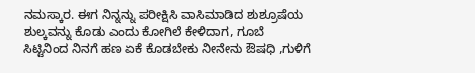ನಮಸ್ಕಾರ. ಈಗ ನಿನ್ನನ್ನು ಪರೀಕ್ಷಿಸಿ ವಾಸಿಮಾಡಿದ ಶುಶ್ರೂಷೆಯ ಶುಲ್ಕವನ್ನು ಕೊಡು ಎಂದು ಕೋಗಿಲೆ ಕೇಳಿದಾಗ, ಗೂಬೆ ಸಿಟ್ಟಿನಿಂದ ನಿನಗೆ ಹಣ ಏಕೆ ಕೊಡಬೇಕು ನೀನೇನು ಔಷಧಿ ,ಗುಳಿಗೆ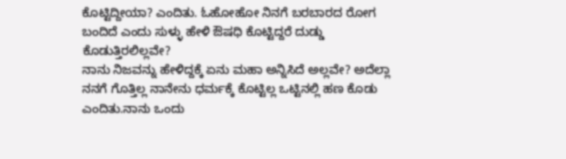ಕೊಟ್ಟಿದ್ದೀಯಾ? ಎಂದಿತು. ಓಹೋಹೋ ನಿನಗೆ ಬರಬಾರದ ರೋಗ ಬಂದಿದೆ ಎಂದು ಸುಳ್ಳು ಹೇಳಿ ಔಷಧಿ ಕೊಟ್ಟಿದ್ದರೆ ದುಡ್ಡು ಕೊಡುತ್ತಿರಲಿಲ್ಲವೇ?
ನಾನು ನಿಜವನ್ನು ಹೇಳಿದ್ದಕ್ಕೆ ಏನು ಮಹಾ ಅನ್ನಿಸಿದೆ ಅಲ್ಲವೇ? ಅದೆಲ್ಲಾ ನನಗೆ ಗೊತ್ತಿಲ್ಲ ನಾನೇನು ಧರ್ಮಕ್ಕೆ ಕೊಟ್ಟಿಲ್ಲ ಒಟ್ಟಿನಲ್ಲಿ ಹಣ ಕೊಡು ಎಂದಿತು.ನಾನು ಒಂದು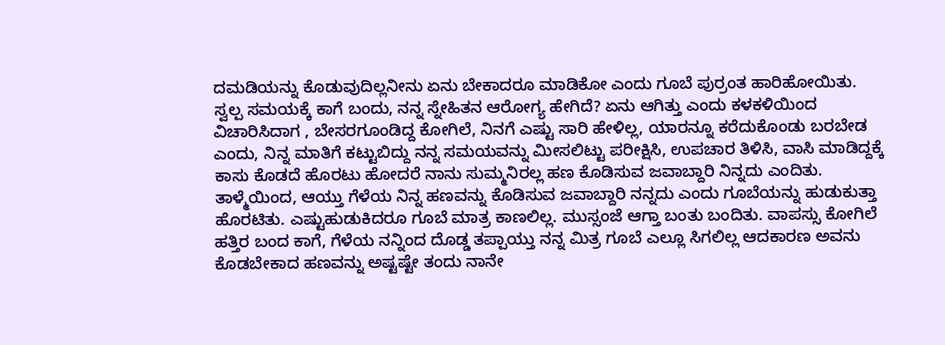ದಮಡಿಯನ್ನು ಕೊಡುವುದಿಲ್ಲನೀನು ಏನು ಬೇಕಾದರೂ ಮಾಡಿಕೋ ಎಂದು ಗೂಬೆ ಪುರ್ರಂತ ಹಾರಿಹೋಯಿತು.
ಸ್ವಲ್ಪ ಸಮಯಕ್ಕೆ ಕಾಗೆ ಬಂದು, ನನ್ನ ಸ್ನೇಹಿತನ ಆರೋಗ್ಯ ಹೇಗಿದೆ? ಏನು ಆಗಿತ್ತು ಎಂದು ಕಳಕಳಿಯಿಂದ ವಿಚಾರಿಸಿದಾಗ , ಬೇಸರಗೂಂಡಿದ್ದ ಕೋಗಿಲೆ, ನಿನಗೆ ಎಷ್ಟು ಸಾರಿ ಹೇಳಿಲ್ಲ, ಯಾರನ್ನೂ ಕರೆದುಕೊಂಡು ಬರಬೇಡ ಎಂದು, ನಿನ್ನ ಮಾತಿಗೆ ಕಟ್ಟುಬಿದ್ದು ನನ್ನ ಸಮಯವನ್ನು ಮೀಸಲಿಟ್ಟು ಪರೀಕ್ಷಿಸಿ, ಉಪಚಾರ ತಿಳಿಸಿ, ವಾಸಿ ಮಾಡಿದ್ದಕ್ಕೆ ಕಾಸು ಕೊಡದೆ ಹೊರಟು ಹೋದರೆ ನಾನು ಸುಮ್ಮನಿರಲ್ಲ ಹಣ ಕೊಡಿಸುವ ಜವಾಬ್ದಾರಿ ನಿನ್ನದು ಎಂದಿತು.
ತಾಳ್ಮೆಯಿಂದ, ಆಯ್ತು ಗೆಳೆಯ ನಿನ್ನ ಹಣವನ್ನು ಕೊಡಿಸುವ ಜವಾಬ್ದಾರಿ ನನ್ನದು ಎಂದು ಗೂಬೆಯನ್ನು ಹುಡುಕುತ್ತಾ ಹೊರಟಿತು. ಎಷ್ಟುಹುಡುಕಿದರೂ ಗೂಬೆ ಮಾತ್ರ ಕಾಣಲಿಲ್ಲ. ಮುಸ್ಸಂಜೆ ಆಗ್ತಾ ಬಂತು ಬಂದಿತು. ವಾಪಸ್ಸು ಕೋಗಿಲೆ ಹತ್ತಿರ ಬಂದ ಕಾಗೆ, ಗೆಳೆಯ ನನ್ನಿಂದ ದೊಡ್ಡ ತಪ್ಪಾಯ್ತು ನನ್ನ ಮಿತ್ರ ಗೂಬೆ ಎಲ್ಲೂ ಸಿಗಲಿಲ್ಲ ಆದಕಾರಣ ಅವನು ಕೊಡಬೇಕಾದ ಹಣವನ್ನು ಅಷ್ಟಷ್ಟೇ ತಂದು ನಾನೇ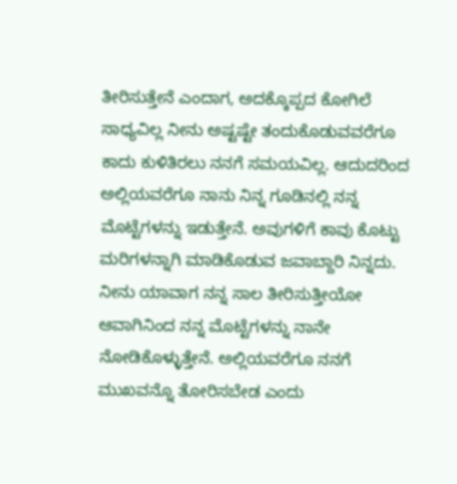ತೀರಿಸುತ್ತೇನೆ ಎಂದಾಗ, ಅದಕ್ಕೊಪ್ಪದ ಕೋಗಿಲೆ ಸಾಧ್ಯವಿಲ್ಲ ನೀನು ಅಷ್ಟಷ್ಟೇ ತಂದುಕೊಡುವವರೆಗೂ ಕಾದು ಕುಳಿತಿರಲು ನನಗೆ ಸಮಯವಿಲ್ಲ. ಆದುದರಿಂದ ಅಲ್ಲಿಯವರೆಗೂ ನಾನು ನಿನ್ನ ಗೂಡಿನಲ್ಲಿ ನನ್ನ ಮೊಟ್ಟೆಗಳನ್ನು ಇಡುತ್ತೇನೆ. ಅವುಗಳಿಗೆ ಕಾವು ಕೊಟ್ಟು ಮರಿಗಳನ್ನಾಗಿ ಮಾಡಿಕೊಡುವ ಜವಾಬ್ದಾರಿ ನಿನ್ನದು. ನೀನು ಯಾವಾಗ ನನ್ನ ಸಾಲ ತೀರಿಸುತ್ತೀಯೋ ಆವಾಗಿನಿಂದ ನನ್ನ ಮೊಟ್ಟೆಗಳನ್ನು ನಾನೇ ನೋಡಿಕೊಳ್ಳುತ್ತೇನೆ. ಅಲ್ಲಿಯವರೆಗೂ ನನಗೆ ಮುಖವನ್ನೊ ತೋರಿಸಬೇಡ ಎಂದು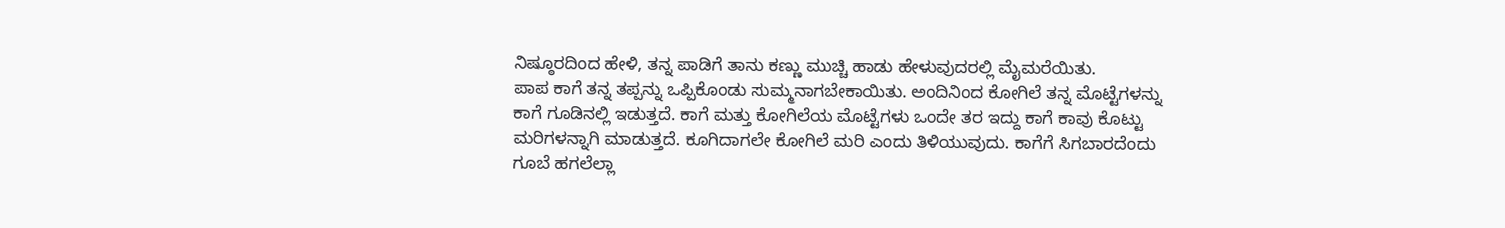ನಿಷ್ಠೂರದಿಂದ ಹೇಳಿ, ತನ್ನ ಪಾಡಿಗೆ ತಾನು ಕಣ್ಣು ಮುಚ್ಚಿ ಹಾಡು ಹೇಳುವುದರಲ್ಲಿ ಮೈಮರೆಯಿತು.
ಪಾಪ ಕಾಗೆ ತನ್ನ ತಪ್ಪನ್ನು ಒಪ್ಪಿಕೊಂಡು ಸುಮ್ಮನಾಗಬೇಕಾಯಿತು. ಅಂದಿನಿಂದ ಕೋಗಿಲೆ ತನ್ನ ಮೊಟ್ಟೆಗಳನ್ನು ಕಾಗೆ ಗೂಡಿನಲ್ಲಿ ಇಡುತ್ತದೆ. ಕಾಗೆ ಮತ್ತು ಕೋಗಿಲೆಯ ಮೊಟ್ಟೆಗಳು ಒಂದೇ ತರ ಇದ್ದು ಕಾಗೆ ಕಾವು ಕೊಟ್ಟು ಮರಿಗಳನ್ನಾಗಿ ಮಾಡುತ್ತದೆ. ಕೂಗಿದಾಗಲೇ ಕೋಗಿಲೆ ಮರಿ ಎಂದು ತಿಳಿಯುವುದು. ಕಾಗೆಗೆ ಸಿಗಬಾರದೆಂದು ಗೂಬೆ ಹಗಲೆಲ್ಲಾ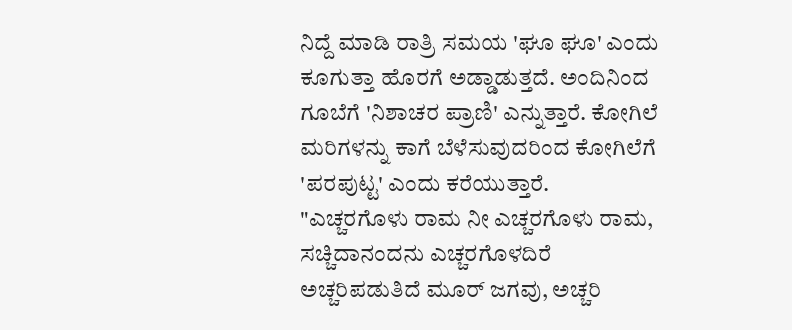ನಿದ್ದೆ ಮಾಡಿ ರಾತ್ರಿ ಸಮಯ 'ಘೂ ಘೂ' ಎಂದು ಕೂಗುತ್ತಾ ಹೊರಗೆ ಅಡ್ಡಾಡುತ್ತದೆ. ಅಂದಿನಿಂದ ಗೂಬೆಗೆ 'ನಿಶಾಚರ ಪ್ರಾಣಿ' ಎನ್ನುತ್ತಾರೆ. ಕೋಗಿಲೆ ಮರಿಗಳನ್ನು ಕಾಗೆ ಬೆಳೆಸುವುದರಿಂದ ಕೋಗಿಲೆಗೆ 'ಪರಪುಟ್ಟ' ಎಂದು ಕರೆಯುತ್ತಾರೆ.
"ಎಚ್ಚರಗೊಳು ರಾಮ ನೀ ಎಚ್ಚರಗೊಳು ರಾಮ, ಸಚ್ಚಿದಾನಂದನು ಎಚ್ಚರಗೊಳದಿರೆ
ಅಚ್ಚರಿಪಡುತಿದೆ ಮೂರ್ ಜಗವು, ಅಚ್ಚರಿ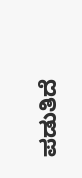ಪಡುತಿದೆ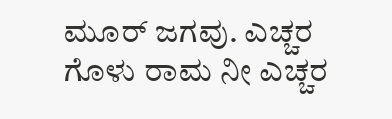ಮೂರ್ ಜಗವು. ಎಚ್ಚರ ಗೊಳು ರಾಮ ನೀ ಎಚ್ಚರ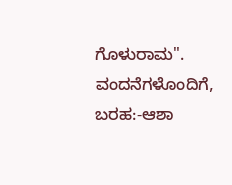ಗೊಳುರಾಮ".
ವಂದನೆಗಳೊಂದಿಗೆ,
ಬರಹ:-ಆಶಾ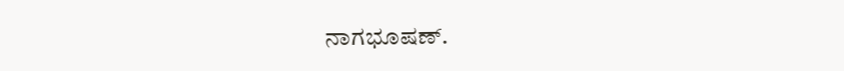ನಾಗಭೂಷಣ್.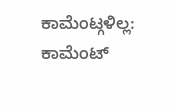ಕಾಮೆಂಟ್ಗಳಿಲ್ಲ:
ಕಾಮೆಂಟ್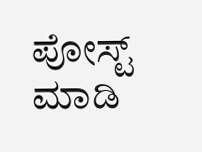ಪೋಸ್ಟ್ ಮಾಡಿ